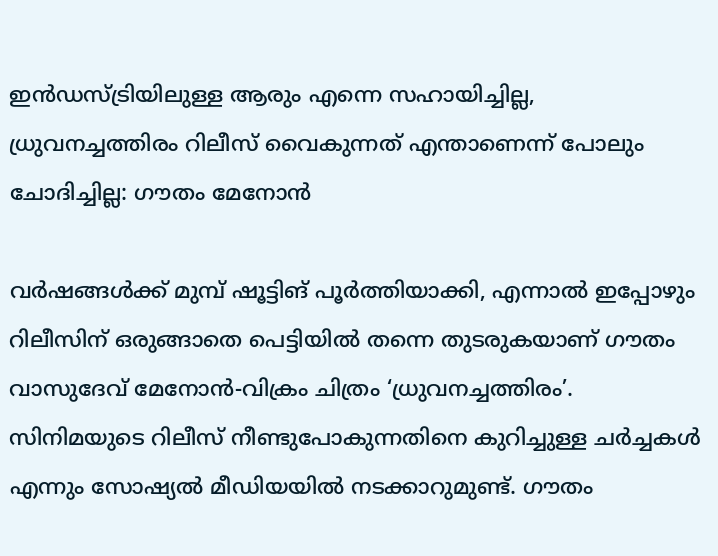ഇന്‍ഡസ്ട്രിയിലുള്ള ആരും എന്നെ സഹായിച്ചില്ല, ധ്രുവനച്ചത്തിരം റിലീസ് വൈകുന്നത് എന്താണെന്ന് പോലും ചോദിച്ചില്ല: ഗൗതം മേനോന്‍

വര്‍ഷങ്ങള്‍ക്ക് മുമ്പ് ഷൂട്ടിങ് പൂര്‍ത്തിയാക്കി, എന്നാല്‍ ഇപ്പോഴും റിലീസിന് ഒരുങ്ങാതെ പെട്ടിയില്‍ തന്നെ തുടരുകയാണ് ഗൗതം വാസുദേവ് മേനോന്‍-വിക്രം ചിത്രം ‘ധ്രുവനച്ചത്തിരം’. സിനിമയുടെ റിലീസ് നീണ്ടുപോകുന്നതിനെ കുറിച്ചുള്ള ചര്‍ച്ചകള്‍ എന്നും സോഷ്യല്‍ മീഡിയയില്‍ നടക്കാറുമുണ്ട്. ഗൗതം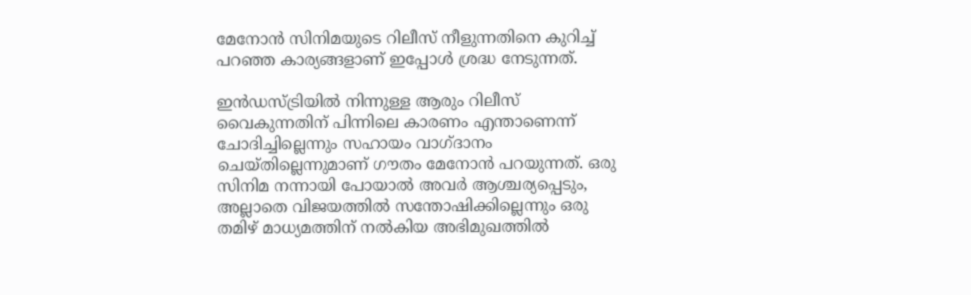മേനോന്‍ സിനിമയുടെ റിലീസ് നീളുന്നതിനെ കുറിച്ച് പറഞ്ഞ കാര്യങ്ങളാണ് ഇപ്പോള്‍ ശ്രദ്ധ നേടുന്നത്.

ഇന്‍ഡസ്ട്രിയില്‍ നിന്നുള്ള ആരും റിലീസ് വൈകുന്നതിന് പിന്നിലെ കാരണം എന്താണെന്ന് ചോദിച്ചില്ലെന്നും സഹായം വാഗ്ദാനം ചെയ്തില്ലെന്നുമാണ് ഗൗതം മേനോന്‍ പറയുന്നത്. ഒരു സിനിമ നന്നായി പോയാല്‍ അവര്‍ ആശ്ചര്യപ്പെടും, അല്ലാതെ വിജയത്തില്‍ സന്തോഷിക്കില്ലെന്നും ഒരു തമിഴ് മാധ്യമത്തിന് നല്‍കിയ അഭിമുഖത്തില്‍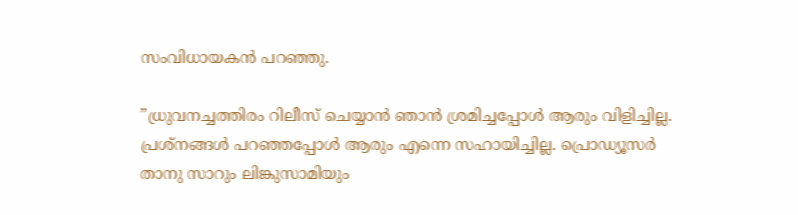സംവിധായകന്‍ പറഞ്ഞു.

”ധ്രുവനച്ചത്തിരം റിലീസ് ചെയ്യാന്‍ ഞാന്‍ ശ്രമിച്ചപ്പോള്‍ ആരും വിളിച്ചില്ല. പ്രശ്നങ്ങള്‍ പറഞ്ഞപ്പോള്‍ ആരും എന്നെ സഹായിച്ചില്ല. പ്രൊഡ്യൂസര്‍ താനു സാറും ലിങ്കുസാമിയും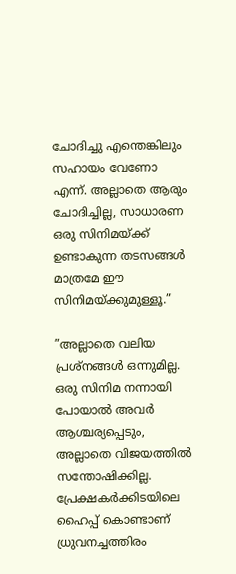ചോദിച്ചു എന്തെങ്കിലും സഹായം വേണോ എന്ന്. അല്ലാതെ ആരും ചോദിച്ചില്ല, സാധാരണ ഒരു സിനിമയ്ക്ക് ഉണ്ടാകുന്ന തടസങ്ങള്‍ മാത്രമേ ഈ സിനിമയ്ക്കുമുള്ളൂ.”

”അല്ലാതെ വലിയ പ്രശ്‌നങ്ങള്‍ ഒന്നുമില്ല. ഒരു സിനിമ നന്നായി പോയാല്‍ അവര്‍ ആശ്ചര്യപ്പെടും, അല്ലാതെ വിജയത്തില്‍ സന്തോഷിക്കില്ല. പ്രേക്ഷകര്‍ക്കിടയിലെ ഹൈപ്പ് കൊണ്ടാണ് ധ്രുവനച്ചത്തിരം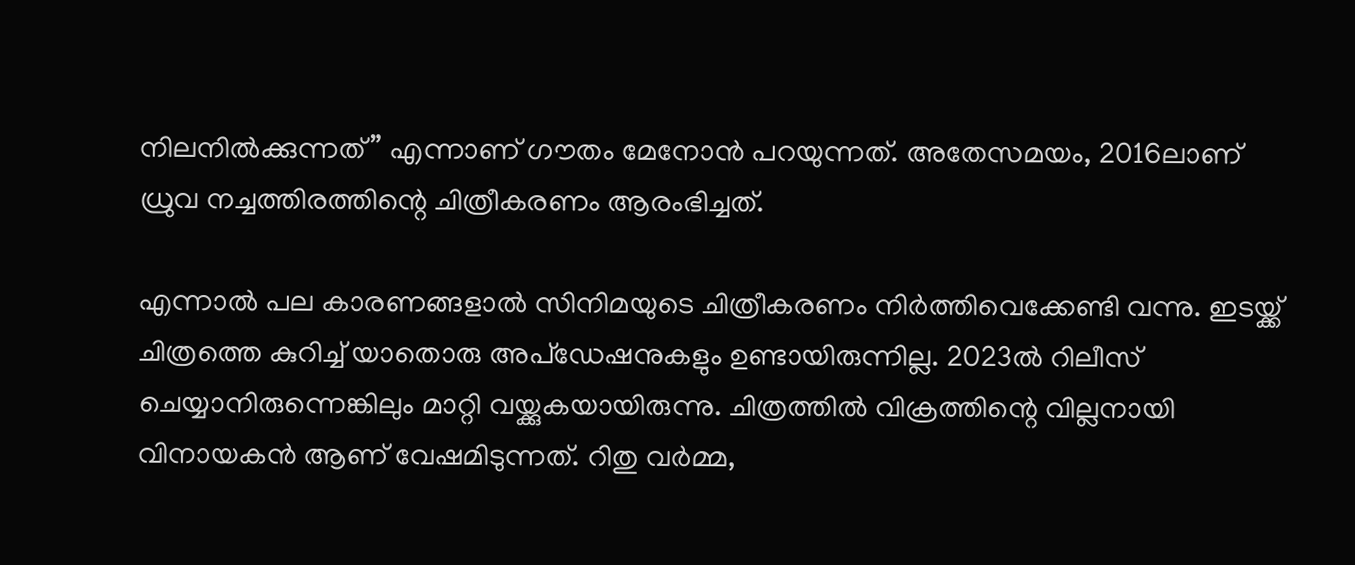നിലനില്‍ക്കുന്നത്” എന്നാണ് ഗൗതം മേനോന്‍ പറയുന്നത്. അതേസമയം, 2016ലാണ് ധ്രുവ നച്ചത്തിരത്തിന്റെ ചിത്രീകരണം ആരംഭിച്ചത്.

എന്നാല്‍ പല കാരണങ്ങളാല്‍ സിനിമയുടെ ചിത്രീകരണം നിര്‍ത്തിവെക്കേണ്ടി വന്നു. ഇടയ്ക്ക് ചിത്രത്തെ കുറിച്ച് യാതൊരു അപ്‌ഡേഷനുകളും ഉണ്ടായിരുന്നില്ല. 2023ല്‍ റിലീസ് ചെയ്യാനിരുന്നെങ്കിലും മാറ്റി വയ്ക്കുകയായിരുന്നു. ചിത്രത്തില്‍ വിക്രത്തിന്റെ വില്ലനായി വിനായകന്‍ ആണ് വേഷമിടുന്നത്. റിതു വര്‍മ്മ,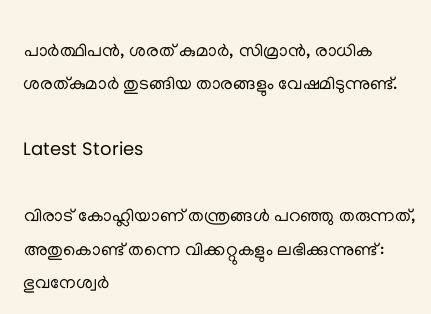പാര്‍ത്ഥിപന്‍, ശരത് കുമാര്‍, സിമ്രാന്‍, രാധിക ശരത്കുമാര്‍ തുടങ്ങിയ താരങ്ങളും വേഷമിടുന്നുണ്ട്.

Latest Stories

വിരാട് കോഹ്ലിയാണ് തന്ത്രങ്ങൾ പറഞ്ഞു തരുന്നത്, അതുകൊണ്ട് തന്നെ വിക്കറ്റുകളും ലഭിക്കുന്നുണ്ട്: ഭുവനേശ്വർ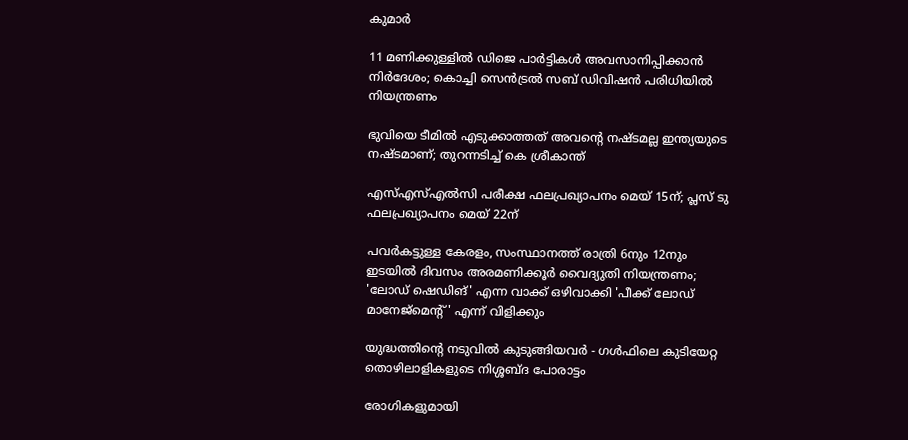കുമാർ

11 മണിക്കുള്ളിൽ ഡിജെ പാർട്ടികൾ അവസാനിപ്പിക്കാൻ നിർദേശം; കൊച്ചി സെന്‍ട്രല്‍ സബ് ഡിവിഷന്‍ പരിധിയില്‍ നിയന്ത്രണം

ഭുവിയെ ടീമിൽ എടുക്കാത്തത് അവന്റെ നഷ്ടമല്ല ഇന്ത്യയുടെ നഷ്ടമാണ്; തുറന്നടിച്ച് കെ ശ്രീകാന്ത്

എസ്എസ്എല്‍സി പരീക്ഷ ഫലപ്രഖ്യാപനം മെയ് 15ന്; പ്ലസ് ടു ഫലപ്രഖ്യാപനം മെയ് 22ന്

പവര്‍കട്ടുള്ള കേരളം, സംസ്ഥാനത്ത് രാത്രി 6നും 12നും ഇടയില്‍ ദിവസം അരമണിക്കൂര്‍ വൈദ്യുതി നിയന്ത്രണം; 'ലോഡ് ഷെഡിങ്' എന്ന വാക്ക് ഒഴിവാക്കി 'പീക്ക് ലോഡ് മാനേജ്‌മെന്റ്' എന്ന് വിളിക്കും

യുദ്ധത്തിന്റെ നടുവിൽ കുടുങ്ങിയവർ - ഗൾഫിലെ കുടിയേറ്റ തൊഴിലാളികളുടെ നിശ്ശബ്ദ പോരാട്ടം

രോഗികളുമായി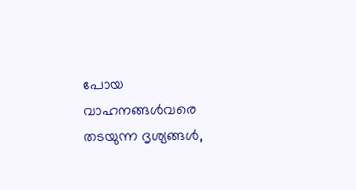പോയ വാഹനങ്ങള്‍വരെ തടയുന്ന ദൃശ്യങ്ങള്‍,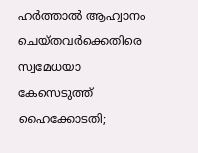ഹര്‍ത്താല്‍ ആഹ്വാനം ചെയ്തവര്‍ക്കെതിരെ സ്വമേധയാ കേസെടുത്ത് ഹൈക്കോടതി;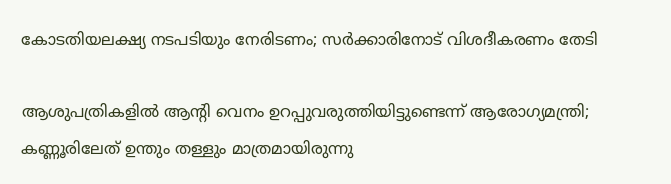കോടതിയലക്ഷ്യ നടപടിയും നേരിടണം; സര്‍ക്കാരിനോട് വിശദീകരണം തേടി

ആശുപത്രികളില്‍ ആന്റി വെനം ഉറപ്പുവരുത്തിയിട്ടുണ്ടെന്ന് ആരോഗ്യമന്ത്രി; കണ്ണൂരിലേത് ഉന്തും തള്ളും മാത്രമായിരുന്നു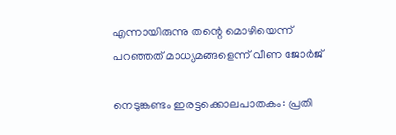എന്നായിരുന്നു തന്റെ മൊഴിയെന്ന് പറഞ്ഞത് മാധ്യമങ്ങളെന്ന് വീണ ജോര്‍ജ്

നെടുങ്കണ്ടം ഇരട്ടക്കൊലപാതകം: പ്രതി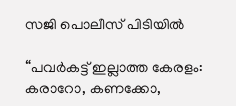സജി പൊലീസ് പിടിയില്‍

“പവർകട്ട് ഇല്ലാത്ത കേരളം: കരാറോ, കണക്കോ,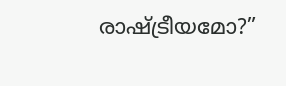രാഷ്ട്രീയമോ?”